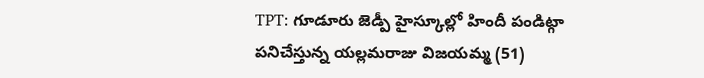TPT: గూడూరు జెడ్పీ హైస్కూల్లో హిందీ పండిట్గా పనిచేస్తున్న యల్లమరాజు విజయమ్మ (51)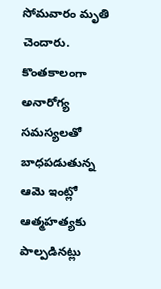సోమవారం మృతి చెందారు. కొంతకాలంగా అనారోగ్య సమస్యలతో బాధపడుతున్న ఆమె ఇంట్లో ఆత్మహత్యకు పాల్పడినట్లు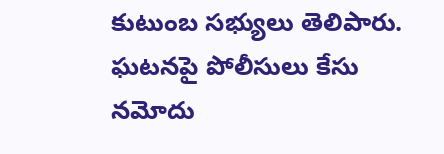కుటుంబ సభ్యులు తెలిపారు. ఘటనపై పోలీసులు కేసు నమోదు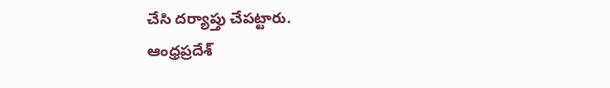చేసి దర్యాప్తు చేపట్టారు.
ఆంధ్రప్రదేశ్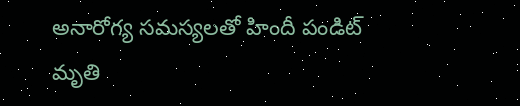అనారోగ్య సమస్యలతో హిందీ పండిట్ మృతి